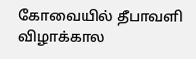கோவையில் தீபாவளி விழாக்கால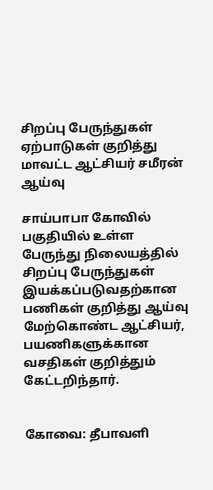சிறப்பு பேருந்துகள் ஏற்பாடுகள் குறித்து மாவட்ட ஆட்சியர் சமீரன் ஆய்வு

சாய்பாபா கோவில் பகுதியில் உள்ள பேருந்து நிலையத்தில் சிறப்பு பேருந்துகள் இயக்கப்படுவதற்கான பணிகள் குறித்து ஆய்வு மேற்கொண்ட ஆட்சியர், பயணிகளுக்கான வசதிகள் குறித்தும் கேட்டறிந்தார்.


கோவை: தீபாவளி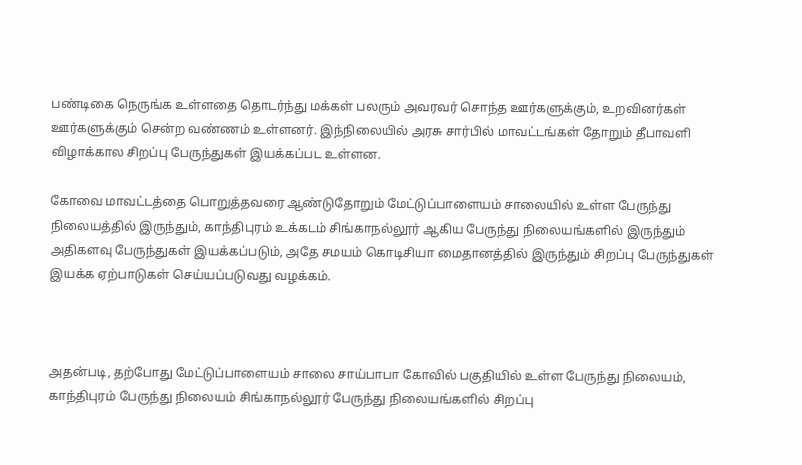பண்டிகை நெருங்க உள்ளதை தொடர்ந்து மக்கள் பலரும் அவரவர் சொந்த ஊர்களுக்கும், உறவினர்கள் ஊர்களுக்கும் சென்ற வண்ணம் உள்ளனர். இந்நிலையில் அரசு சார்பில் மாவட்டங்கள் தோறும் தீபாவளி விழாக்கால சிறப்பு பேருந்துகள் இயக்கப்பட உள்ளன.

கோவை மாவட்டத்தை பொறுத்தவரை ஆண்டுதோறும் மேட்டுப்பாளையம் சாலையில் உள்ள பேருந்து நிலையத்தில் இருந்தும், காந்திபுரம் உக்கடம் சிங்காநல்லூர் ஆகிய பேருந்து நிலையங்களில் இருந்தும் அதிகளவு பேருந்துகள் இயக்கப்படும், அதே சமயம் கொடிசியா மைதானத்தில் இருந்தும் சிறப்பு பேருந்துகள் இயக்க ஏற்பாடுகள் செய்யப்படுவது வழக்கம்.



அதன்படி, தற்போது மேட்டுப்பாளையம் சாலை சாய்பாபா கோவில் பகுதியில் உள்ள பேருந்து நிலையம், காந்திபுரம் பேருந்து நிலையம் சிங்காநல்லூர் பேருந்து நிலையங்களில் சிறப்பு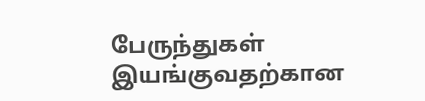பேருந்துகள் இயங்குவதற்கான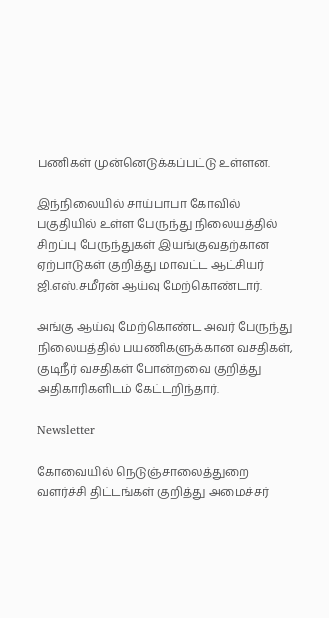பணிகள் முன்னெடுக்கப்பட்டு உள்ளன.

இந்நிலையில் சாய்பாபா கோவில் பகுதியில் உள்ள பேருந்து நிலையத்தில் சிறப்பு பேருந்துகள் இயங்குவதற்கான ஏற்பாடுகள் குறித்து மாவட்ட ஆட்சியர் ஜி.எஸ்.சமீரன் ஆய்வு மேற்கொண்டார்.

அங்கு ஆய்வு மேற்கொண்ட அவர் பேருந்து நிலையத்தில் பயணிகளுக்கான வசதிகள், குடிநீர் வசதிகள் போன்றவை குறித்து அதிகாரிகளிடம் கேட்டறிந்தார்.

Newsletter

கோவையில் நெடுஞ்சாலைத்துறை வளர்ச்சி திட்டங்கள் குறித்து அமைச்சர்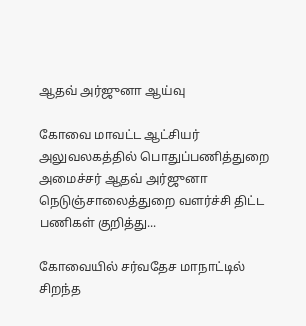ஆதவ் அர்ஜுனா ஆய்வு

கோவை மாவட்ட ஆட்சியர் அலுவலகத்தில் பொதுப்பணித்துறை அமைச்சர் ஆதவ் அர்ஜுனா நெடுஞ்சாலைத்துறை வளர்ச்சி திட்ட பணிகள் குறித்து...

கோவையில் சர்வதேச மாநாட்டில் சிறந்த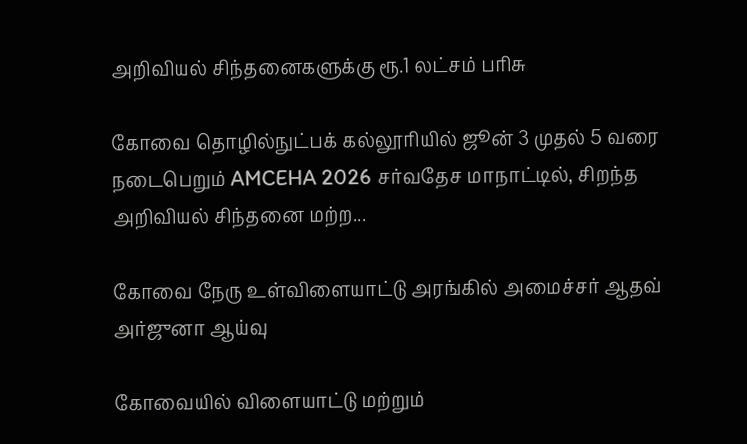அறிவியல் சிந்தனைகளுக்கு ரூ.1 லட்சம் பரிசு

கோவை தொழில்நுட்பக் கல்லூரியில் ஜூன் 3 முதல் 5 வரை நடைபெறும் AMCEHA 2026 சர்வதேச மாநாட்டில், சிறந்த அறிவியல் சிந்தனை மற்ற...

கோவை நேரு உள்விளையாட்டு அரங்கில் அமைச்சர் ஆதவ் அர்ஜுனா ஆய்வு

கோவையில் விளையாட்டு மற்றும்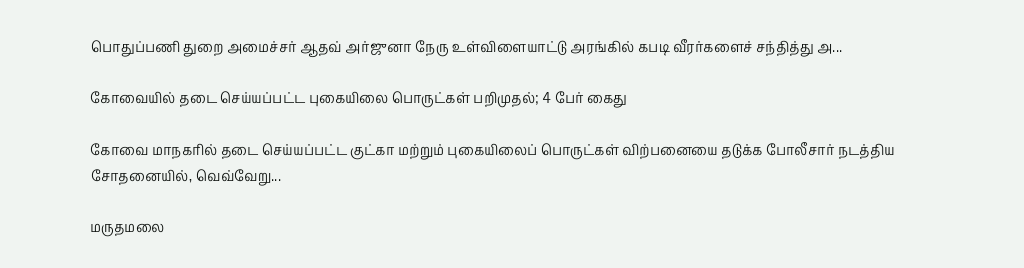பொதுப்பணி துறை அமைச்சர் ஆதவ் அர்ஜுனா நேரு உள்விளையாட்டு அரங்கில் கபடி வீரர்களைச் சந்தித்து அ...

கோவையில் தடை செய்யப்பட்ட புகையிலை பொருட்கள் பறிமுதல்; 4 பேர் கைது

கோவை மாநகரில் தடை செய்யப்பட்ட குட்கா மற்றும் புகையிலைப் பொருட்கள் விற்பனையை தடுக்க போலீசார் நடத்திய சோதனையில், வெவ்வேறு...

மருதமலை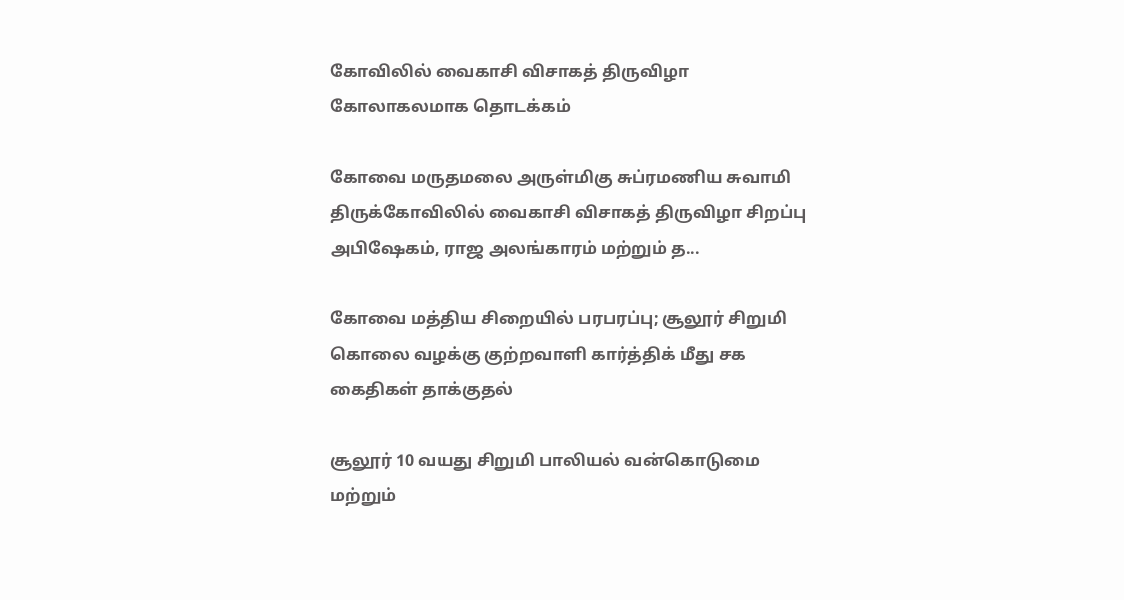கோவிலில் வைகாசி விசாகத் திருவிழா கோலாகலமாக தொடக்கம்

கோவை மருதமலை அருள்மிகு சுப்ரமணிய சுவாமி திருக்கோவிலில் வைகாசி விசாகத் திருவிழா சிறப்பு அபிஷேகம், ராஜ அலங்காரம் மற்றும் த...

கோவை மத்திய சிறையில் பரபரப்பு; சூலூர் சிறுமி கொலை வழக்கு குற்றவாளி கார்த்திக் மீது சக கைதிகள் தாக்குதல்

சூலூர் 10 வயது சிறுமி பாலியல் வன்கொடுமை மற்றும்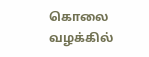கொலை வழக்கில்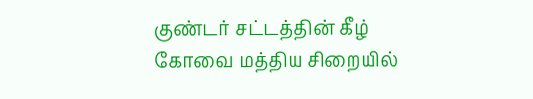குண்டர் சட்டத்தின் கீழ் கோவை மத்திய சிறையில்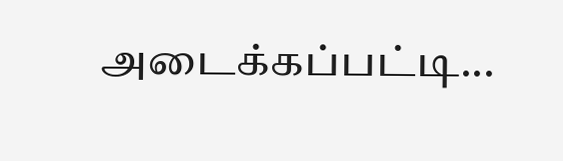அடைக்கப்பட்டி...